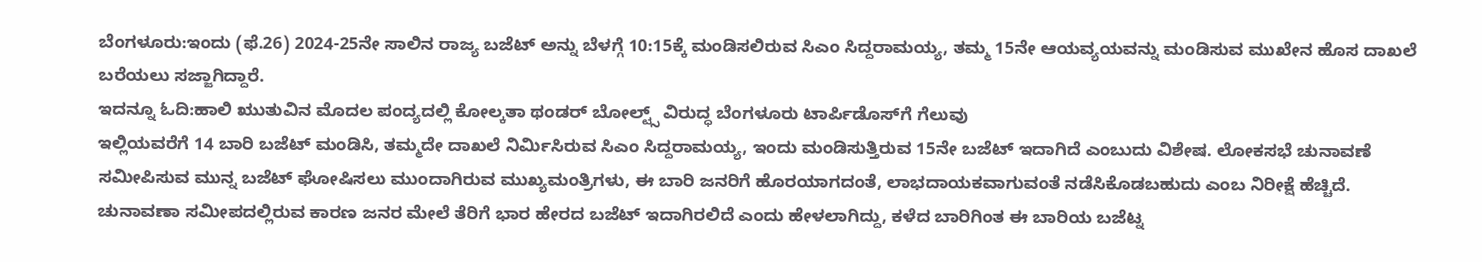ಬೆಂಗಳೂರು:ಇಂದು (ಫೆ.26) 2024-25ನೇ ಸಾಲಿನ ರಾಜ್ಯ ಬಜೆಟ್ ಅನ್ನು ಬೆಳಗ್ಗೆ 10:15ಕ್ಕೆ ಮಂಡಿಸಲಿರುವ ಸಿಎಂ ಸಿದ್ದರಾಮಯ್ಯ, ತಮ್ಮ 15ನೇ ಆಯವ್ಯಯವನ್ನು ಮಂಡಿಸುವ ಮುಖೇನ ಹೊಸ ದಾಖಲೆ ಬರೆಯಲು ಸಜ್ಜಾಗಿದ್ದಾರೆ.
ಇದನ್ನೂ ಓದಿ:ಹಾಲಿ ಋುತುವಿನ ಮೊದಲ ಪಂದ್ಯದಲ್ಲಿ ಕೋಲ್ಕತಾ ಥಂಡರ್‌ ಬೋಲ್ಟ್ಸ್‌ ವಿರುದ್ಧ ಬೆಂಗಳೂರು ಟಾರ್ಪಿಡೊಸ್‌ಗೆ ಗೆಲುವು
ಇಲ್ಲಿಯವರೆಗೆ 14 ಬಾರಿ ಬಜೆಟ್ ಮಂಡಿಸಿ, ತಮ್ಮದೇ ದಾಖಲೆ ನಿರ್ಮಿಸಿರುವ ಸಿಎಂ ಸಿದ್ದರಾಮಯ್ಯ, ಇಂದು ಮಂಡಿಸುತ್ತಿರುವ 15ನೇ ಬಜೆಟ್ ಇದಾಗಿದೆ ಎಂಬುದು ವಿಶೇಷ. ಲೋಕಸಭೆ ಚುನಾವಣೆ ಸಮೀಪಿಸುವ ಮುನ್ನ ಬಜೆಟ್ ಘೋಷಿಸಲು ಮುಂದಾಗಿರುವ ಮುಖ್ಯಮಂತ್ರಿಗಳು, ಈ ಬಾರಿ ಜನರಿಗೆ ಹೊರಯಾಗದಂತೆ, ಲಾಭದಾಯಕವಾಗುವಂತೆ ನಡೆಸಿಕೊಡಬಹುದು ಎಂಬ ನಿರೀಕ್ಷೆ ಹೆಚ್ಚಿದೆ.
ಚುನಾವಣಾ ಸಮೀಪದಲ್ಲಿರುವ ಕಾರಣ ಜನರ ಮೇಲೆ ತೆರಿಗೆ ಭಾರ ಹೇರದ ಬಜೆಟ್ ಇದಾಗಿರಲಿದೆ ಎಂದು ಹೇಳಲಾಗಿದ್ದು, ಕಳೆದ ಬಾರಿಗಿಂತ ಈ ಬಾರಿಯ ಬಜೆಟ್ನ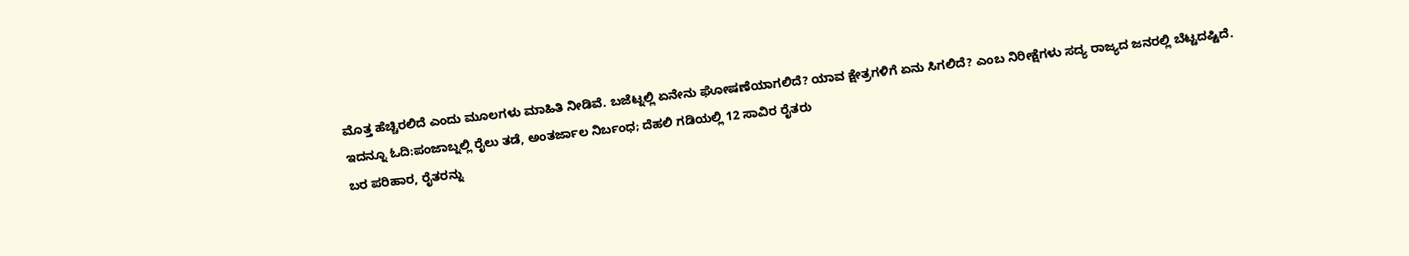ಮೊತ್ತ ಹೆಚ್ಚಿರಲಿದೆ ಎಂದು ಮೂಲಗಳು ಮಾಹಿತಿ ನೀಡಿವೆ. ಬಜೆಟ್ನಲ್ಲಿ ಏನೇನು ಘೋಷಣೆಯಾಗಲಿದೆ? ಯಾವ ಕ್ಷೇತ್ರಗಳಿಗೆ ಏನು ಸಿಗಲಿದೆ? ಎಂಬ ನಿರೀಕ್ಷೆಗಳು ಸದ್ಯ ರಾಜ್ಯದ ಜನರಲ್ಲಿ ಬೆಟ್ಟದಷ್ಟಿದೆ.
ಇದನ್ನೂ ಓದಿ:ಪಂಜಾಬ್ನಲ್ಲಿ ರೈಲು ತಡೆ, ಅಂತರ್ಜಾಲ ನಿರ್ಬಂಧ; ದೆಹಲಿ ಗಡಿಯಲ್ಲಿ 12 ಸಾವಿರ ರೈತರು
ಬರ ಪರಿಹಾರ, ರೈತರನ್ನು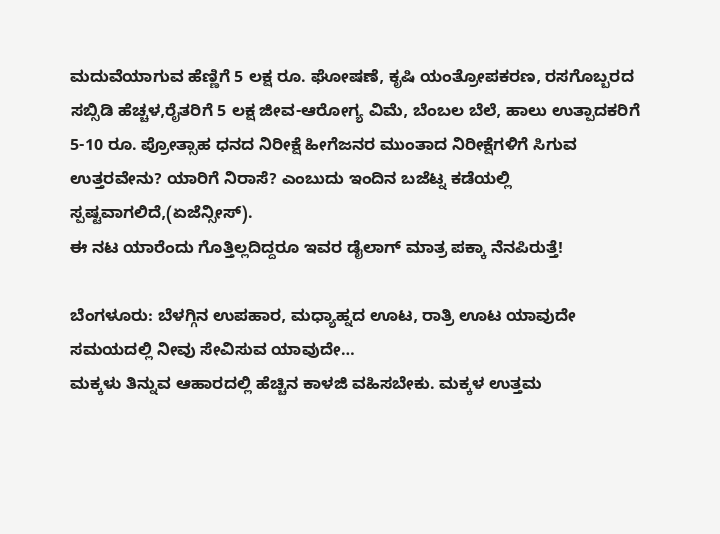ಮದುವೆಯಾಗುವ ಹೆಣ್ಣಿಗೆ 5 ಲಕ್ಷ ರೂ. ಘೋಷಣೆ, ಕೃಷಿ ಯಂತ್ರೋಪಕರಣ, ರಸಗೊಬ್ಬರದ ಸಬ್ಸಿಡಿ ಹೆಚ್ಚಳ,ರೈತರಿಗೆ 5 ಲಕ್ಷ ಜೀವ-ಆರೋಗ್ಯ ವಿಮೆ, ಬೆಂಬಲ ಬೆಲೆ, ಹಾಲು ಉತ್ಪಾದಕರಿಗೆ 5-10 ರೂ. ಪ್ರೋತ್ಸಾಹ ಧನದ ನಿರೀಕ್ಷೆ ಹೀಗೆಜನರ ಮುಂತಾದ ನಿರೀಕ್ಷೆಗಳಿಗೆ ಸಿಗುವ ಉತ್ತರವೇನು? ಯಾರಿಗೆ ನಿರಾಸೆ? ಎಂಬುದು ಇಂದಿನ ಬಜೆಟ್ನ ಕಡೆಯಲ್ಲಿ ಸ್ಪಷ್ಟವಾಗಲಿದೆ,(ಏಜೆನ್ಸೀಸ್).
ಈ ನಟ ಯಾರೆಂದು ಗೊತ್ತಿಲ್ಲದಿದ್ದರೂ ಇವರ ಡೈಲಾಗ್ ಮಾತ್ರ ಪಕ್ಕಾ ನೆನಪಿರುತ್ತೆ!

ಬೆಂಗಳೂರು: ಬೆಳಗ್ಗಿನ ಉಪಹಾರ, ಮಧ್ಯಾಹ್ನದ ಊಟ, ರಾತ್ರಿ ಊಟ ಯಾವುದೇ ಸಮಯದಲ್ಲಿ ನೀವು ಸೇವಿಸುವ ಯಾವುದೇ…
ಮಕ್ಕಳು ತಿನ್ನುವ ಆಹಾರದಲ್ಲಿ ಹೆಚ್ಚಿನ ಕಾಳಜಿ ವಹಿಸಬೇಕು. ಮಕ್ಕಳ ಉತ್ತಮ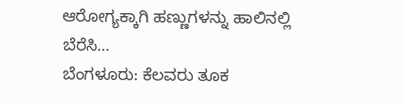ಆರೋಗ್ಯಕ್ಕಾಗಿ ಹಣ್ಣುಗಳನ್ನು ಹಾಲಿನಲ್ಲಿ ಬೆರೆಸಿ…
ಬೆಂಗಳೂರು: ಕೆಲವರು ತೂಕ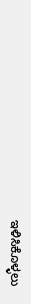ಇಳಿಸಿಕೊಳ್ಳಲು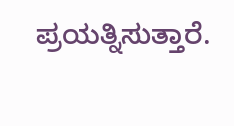ಪ್ರಯತ್ನಿಸುತ್ತಾರೆ.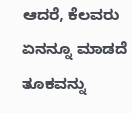ಆದರೆ, ಕೆಲವರು ಏನನ್ನೂ ಮಾಡದೆ ತೂಕವನ್ನು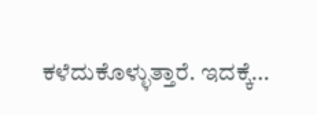ಕಳೆದುಕೊಳ್ಳುತ್ತಾರೆ. ಇದಕ್ಕೆ…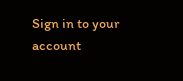Sign in to your account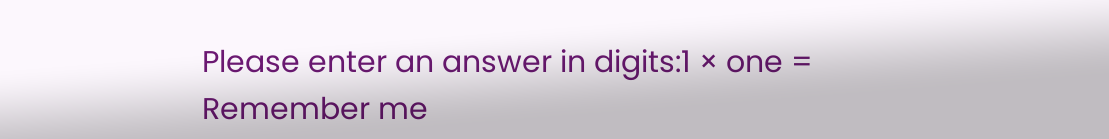Please enter an answer in digits:1 × one =
Remember me